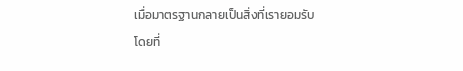เมื่อมาตรฐานกลายเป็นสิ่งที่เรายอมรับ โดยที่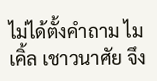ไม่ได้ตั้งคำถาม ไมเคิ้ล เชาวนาศัย จึง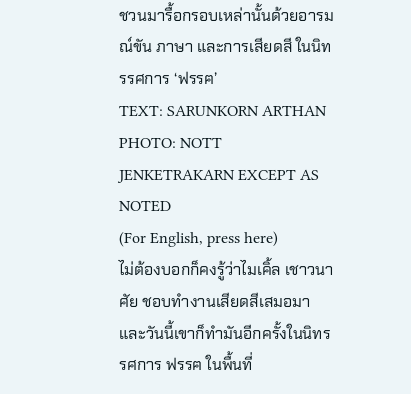ชวนมารื้อกรอบเหล่านั้นด้วยอารมณ์ขัน ภาษา และการเสียดสี ในนิทรรศการ ‘ฟรรฅ’
TEXT: SARUNKORN ARTHAN
PHOTO: NOTT JENKETRAKARN EXCEPT AS NOTED
(For English, press here)
ไม่ต้องบอกก็คงรู้ว่าไมเคิ้ล เชาวนาศัย ชอบทำงานเสียดสีเสมอมา และวันนี้เขาก็ทำมันอีกครั้งในนิทรรศการ ฟรรฅ ในพื้นที่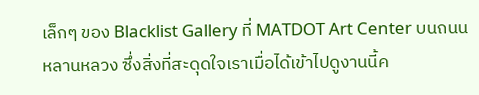เล็กๆ ของ Blacklist Gallery ที่ MATDOT Art Center บนถนนหลานหลวง ซึ่งสิ่งที่สะดุดใจเราเมื่อได้เข้าไปดูงานนี้ค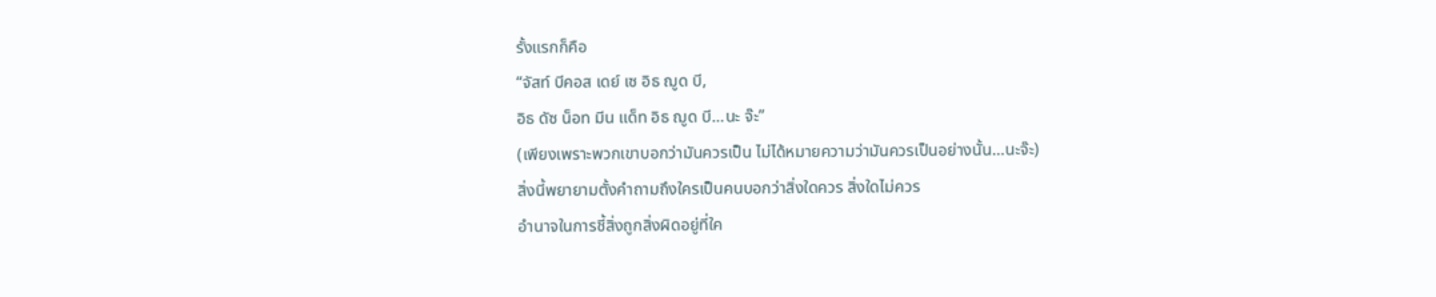รั้งแรกก็คือ
“จัสท์ บีคอส เดย์ เซ อิธ ฌูด บี,
อิธ ดัซ น็อท มีน แด็ท อิธ ฌูด บี…นะ จ๊ะ”
(เพียงเพราะพวกเขาบอกว่ามันควรเป็น ไม่ได้หมายความว่ามันควรเป็นอย่างนั้น…นะจ๊ะ)
สิ่งนี้พยายามตั้งคำถามถึงใครเป็นคนบอกว่าสิ่งใดควร สิ่งใดไม่ควร
อำนาจในการชี้สิ่งถูกสิ่งผิดอยู่ที่ใค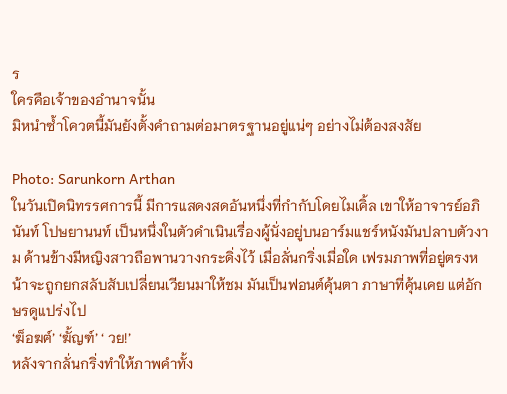ร
ใครคือเจ้าของอำนาจนั้น
มิหนำซ้ำโควตนี้มันยังตั้งคำถามต่อมาตรฐานอยู่แน่ๆ อย่างไม่ต้องสงสัย

Photo: Sarunkorn Arthan
ในวันเปิดนิทรรศการนี้ มีการแสดงสดอันหนึ่งที่กำกับโดยไมเคิ้ล เขาให้อาจารย์อภินันท์ โปษยานนท์ เป็นหนึ่งในตัวดำเนินเรื่องผู้นั่งอยู่บนอาร์มแชร์หนังมันปลาบตัวงาม ด้านข้างมีหญิงสาวถือพานวางกระดิ่งไว้ เมื่อลั่นกริ่งเมื่อใด เฟรมภาพที่อยู่ตรงหน้าจะถูกยกสลับสับเปลี่ยนเวียนมาให้ชม มันเป็นฟอนต์คุ้นตา ภาษาที่คุ้นเคย แต่อักษรดูแปร่งไป
‘ฆ็อฆฅ์’ ‘ฆั้ญฑ์’ ‘ วย!’
หลังจากลั่นกริ่งทำให้ภาพคำทั้ง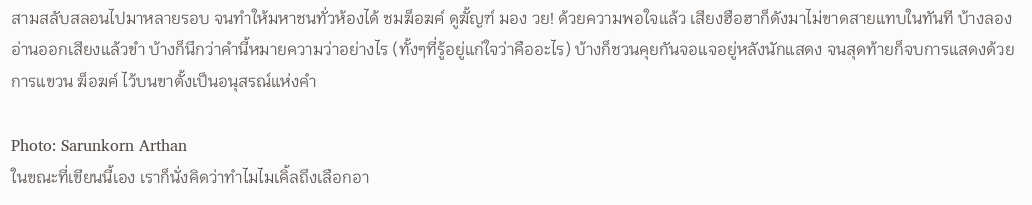สามสลับสลอนไปมาหลายรอบ จนทำให้มหาชนทั่วห้องได้ ชมฆ็อฆฅ์ ดูฆั้ญฑ์ มอง วย! ด้วยความพอใจแล้ว เสียงฮือฮาก็ดังมาไม่ขาดสายแทบในทันที บ้างลองอ่านออกเสียงแล้วขำ บ้างก็นึกว่าคำนี้หมายความว่าอย่างไร (ทั้งๆที่รู้อยู่แก่ใจว่าคืออะไร) บ้างก็ชวนคุยกันจอแจอยู่หลังนักแสดง จนสุดท้ายก็จบการแสดงด้วยการแขวน ฆ็อฆฅ์ ไว้บนขาตั้งเป็นอนุสรณ์แห่งคำ

Photo: Sarunkorn Arthan
ในขณะที่เขียนนี้เอง เราก็นั่งคิดว่าทำไมไมเคิ้ลถึงเลือกอา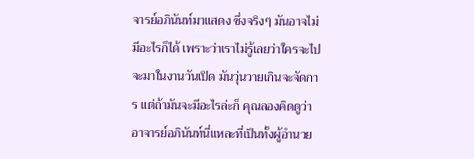จารย์อภินันท์มาแสดง ซึ่งจริงๆ มันอาจไม่มีอะไรก็ได้ เพราะว่าเราไม่รู้เลยว่าใครจะไปจะมาในงานวันเปิด มันวุ่นวายเกินจะจัดการ แต่ถ้ามันจะมีอะไรล่ะก็ คุณลองคิดดูว่า อาจารย์อภินันท์นี่แหละที่เป็นทั้งผู้อำนวย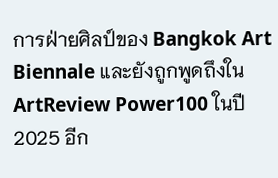การฝ่ายศิลป์ของ Bangkok Art Biennale และยังถูกพูดถึงใน ArtReview Power100 ในปี 2025 อีก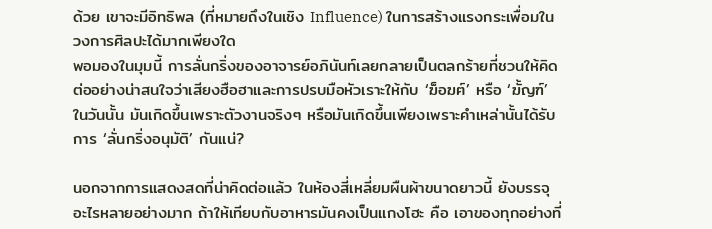ด้วย เขาจะมีอิทธิพล (ที่หมายถึงในเชิง Influence) ในการสร้างแรงกระเพื่อมในวงการศิลปะได้มากเพียงใด
พอมองในมุมนี้ การลั่นกริ่งของอาจารย์อภินันท์เลยกลายเป็นตลกร้ายที่ชวนให้คิดต่ออย่างน่าสนใจว่าเสียงฮือฮาและการปรบมือหัวเราะให้กับ ‘ฆ็อฆฅ์’ หรือ ‘ฆั้ญฑ์’ ในวันนั้น มันเกิดขึ้นเพราะตัวงานจริงๆ หรือมันเกิดขึ้นเพียงเพราะคำเหล่านั้นได้รับการ ‘ลั่นกริ่งอนุมัติ’ กันแน่?

นอกจากการแสดงสดที่น่าคิดต่อแล้ว ในห้องสี่เหลี่ยมผืนผ้าขนาดยาวนี้ ยังบรรจุอะไรหลายอย่างมาก ถ้าให้เทียบกับอาหารมันคงเป็นแกงโฮะ คือ เอาของทุกอย่างที่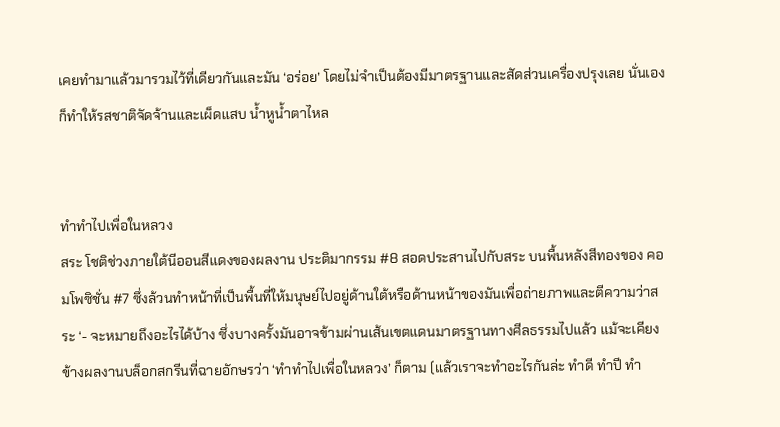เคยทำมาแล้วมารวมไว้ที่เดียวกันและมัน ‘อร่อย’ โดยไม่จำเป็นต้องมีมาตรฐานและสัดส่วนเครื่องปรุงเลย นั่นเองก็ทำให้รสชาติจัดจ้านและเผ็ดแสบ น้ำหูน้ำตาไหล


ทำทำไปเพื่อในหลวง
สระ โชติช่วงภายใต้นีออนสีแดงของผลงาน ประติมากรรม #8 สอดประสานไปกับสระ บนพื้นหลังสีทองของ คอมโพซิชั่น #7 ซึ่งล้วนทำหน้าที่เป็นพื้นที่ให้มนุษย์ไปอยู่ด้านใต้หรือด้านหน้าของมันเพื่อถ่ายภาพและตีความว่าสระ ‘- จะหมายถึงอะไรได้บ้าง ซึ่งบางครั้งมันอาจข้ามผ่านเส้นเขตแดนมาตรฐานทางศีลธรรมไปแล้ว แม้จะเคียงข้างผลงานบล็อกสกรีนที่ฉายอักษรว่า ‘ทำทำไปเพื่อในหลวง’ ก็ตาม (แล้วเราจะทำอะไรกันล่ะ ทำดี ทำปี ทำ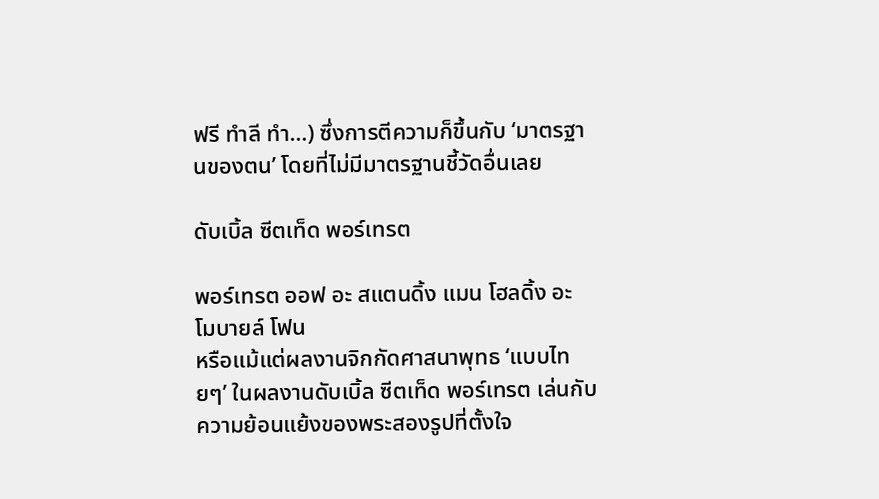ฟรี ทำลี ทำ…) ซึ่งการตีความก็ขึ้นกับ ‘มาตรฐานของตน’ โดยที่ไม่มีมาตรฐานชี้วัดอื่นเลย

ดับเบิ้ล ซีตเท็ด พอร์เทรต

พอร์เทรต ออฟ อะ สแตนดิ้ง แมน โฮลดิ้ง อะ โมบายล์ โฟน
หรือแม้แต่ผลงานจิกกัดศาสนาพุทธ ‘แบบไทยๆ’ ในผลงานดับเบิ้ล ซีตเท็ด พอร์เทรต เล่นกับความย้อนแย้งของพระสองรูปที่ตั้งใจ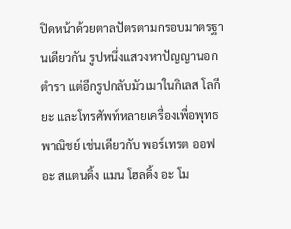ปิดหน้าด้วยตาลปัตรตามกรอบมาตรฐานเดียวกัน รูปหนึ่งแสวงหาปัญญานอกตำรา แต่อีกรูปกลับมัวเมาในกิเลส โลกียะ และโทรศัพท์หลายเครื่องเพื่อพุทธพาณิชย์ เช่นเดียวกับ พอร์เทรต ออฟ อะ สแตนดิ้ง แมน โฮลดิ้ง อะ โม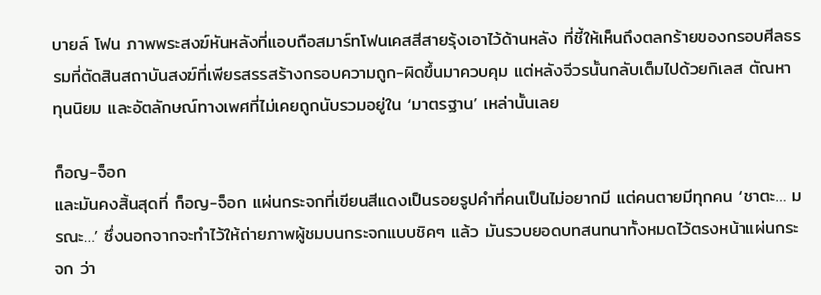บายล์ โฟน ภาพพระสงฆ์หันหลังที่แอบถือสมาร์ทโฟนเคสสีสายรุ้งเอาไว้ด้านหลัง ที่ชี้ให้เห็นถึงตลกร้ายของกรอบศีลธรรมที่ตัดสินสถาบันสงฆ์ที่เพียรสรรสร้างกรอบความถูก-ผิดขึ้นมาควบคุม แต่หลังจีวรนั้นกลับเต็มไปด้วยกิเลส ตัณหา ทุนนิยม และอัตลักษณ์ทางเพศที่ไม่เคยถูกนับรวมอยู่ใน ‘มาตรฐาน’ เหล่านั้นเลย

ก็อญ-จ็อก
และมันคงสิ้นสุดที่ ก็อญ-จ็อก แผ่นกระจกที่เขียนสีแดงเป็นรอยรูปคำที่คนเป็นไม่อยากมี แต่คนตายมีทุกคน ‘ชาตะ… มรณะ…’ ซึ่งนอกจากจะทำไว้ให้ถ่ายภาพผู้ชมบนกระจกแบบชิคๆ แล้ว มันรวบยอดบทสนทนาทั้งหมดไว้ตรงหน้าแผ่นกระจก ว่า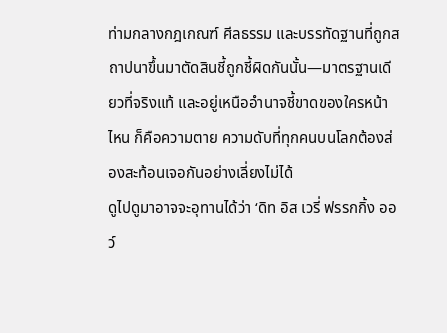ท่ามกลางกฎเกณฑ์ ศีลธรรม และบรรทัดฐานที่ถูกสถาปนาขึ้นมาตัดสินชี้ถูกชี้ผิดกันนั้น—มาตรฐานเดียวที่จริงแท้ และอยู่เหนืออำนาจชี้ขาดของใครหน้าไหน ก็คือความตาย ความดับที่ทุกคนบนโลกต้องส่องสะท้อนเจอกันอย่างเลี่ยงไม่ได้
ดูไปดูมาอาจจะอุทานได้ว่า ‘ดิท อิส เวรี่ ฟรรกกิ้ง ออว์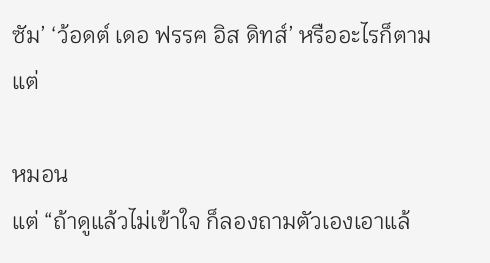ซัม’ ‘ว้อดต์ เดอ ฟรรฅ อิส ดิทส์’ หรืออะไรก็ตามแต่

หมอน
แต่ “ถ้าดูแล้วไม่เข้าใจ ก็ลองถามตัวเองเอาแล้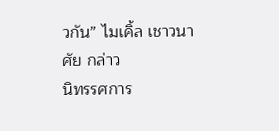วกัน” ไมเคิ้ล เชาวนาศัย กล่าว
นิทรรศการ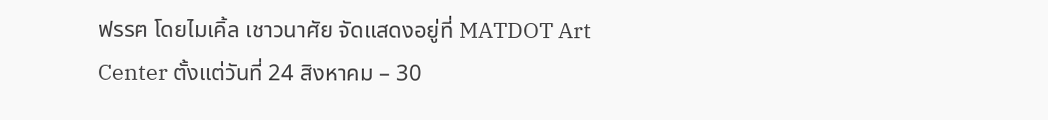ฟรรฅ โดยไมเคิ้ล เชาวนาศัย จัดแสดงอยู่ที่ MATDOT Art Center ตั้งแต่วันที่ 24 สิงหาคม – 30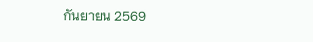กันยายน 2569